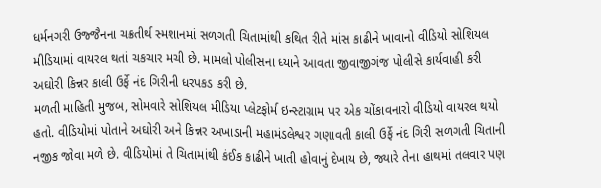ધર્મનગરી ઉજ્જૈનના ચક્રતીર્થ સ્મશાનમાં સળગતી ચિતામાંથી કથિત રીતે માંસ કાઢીને ખાવાનો વીડિયો સોશિયલ મીડિયામાં વાયરલ થતાં ચકચાર મચી છે. મામલો પોલીસના ધ્યાને આવતા જીવાજીગંજ પોલીસે કાર્યવાહી કરી અઘોરી કિન્નર કાલી ઉર્ફે નંદ ગિરીની ધરપકડ કરી છે.
મળતી માહિતી મુજબ, સોમવારે સોશિયલ મીડિયા પ્લેટફોર્મ ઇન્સ્ટાગ્રામ પર એક ચોંકાવનારો વીડિયો વાયરલ થયો હતો. વીડિયોમાં પોતાને અઘોરી અને કિન્નર અખાડાની મહામંડલેશ્વર ગણાવતી કાલી ઉર્ફે નંદ ગિરી સળગતી ચિતાની નજીક જોવા મળે છે. વીડિયોમાં તે ચિતામાંથી કંઈક કાઢીને ખાતી હોવાનું દેખાય છે, જ્યારે તેના હાથમાં તલવાર પણ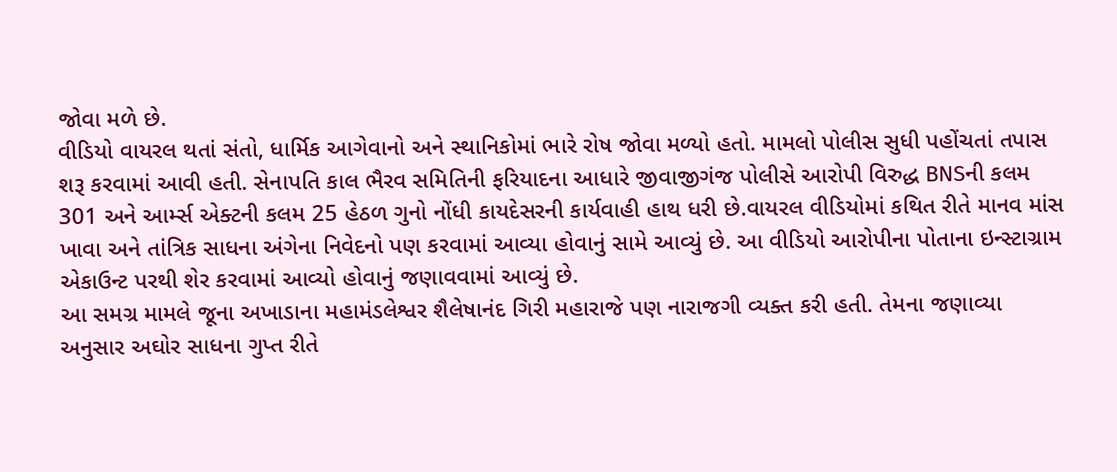જોવા મળે છે.
વીડિયો વાયરલ થતાં સંતો, ધાર્મિક આગેવાનો અને સ્થાનિકોમાં ભારે રોષ જોવા મળ્યો હતો. મામલો પોલીસ સુધી પહોંચતાં તપાસ શરૂ કરવામાં આવી હતી. સેનાપતિ કાલ ભૈરવ સમિતિની ફરિયાદના આધારે જીવાજીગંજ પોલીસે આરોપી વિરુદ્ધ BNSની કલમ 301 અને આર્મ્સ એક્ટની કલમ 25 હેઠળ ગુનો નોંધી કાયદેસરની કાર્યવાહી હાથ ધરી છે.વાયરલ વીડિયોમાં કથિત રીતે માનવ માંસ ખાવા અને તાંત્રિક સાધના અંગેના નિવેદનો પણ કરવામાં આવ્યા હોવાનું સામે આવ્યું છે. આ વીડિયો આરોપીના પોતાના ઇન્સ્ટાગ્રામ એકાઉન્ટ પરથી શેર કરવામાં આવ્યો હોવાનું જણાવવામાં આવ્યું છે.
આ સમગ્ર મામલે જૂના અખાડાના મહામંડલેશ્વર શૈલેષાનંદ ગિરી મહારાજે પણ નારાજગી વ્યક્ત કરી હતી. તેમના જણાવ્યા અનુસાર અઘોર સાધના ગુપ્ત રીતે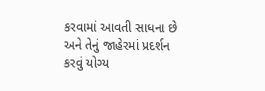કરવામાં આવતી સાધના છે અને તેનું જાહેરમાં પ્રદર્શન કરવું યોગ્ય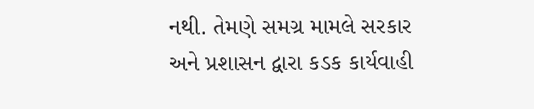નથી. તેમણે સમગ્ર મામલે સરકાર અને પ્રશાસન દ્વારા કડક કાર્યવાહી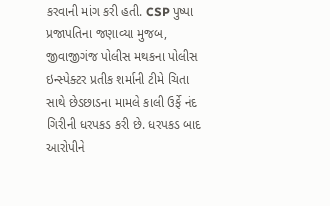કરવાની માંગ કરી હતી. CSP પુષ્પા પ્રજાપતિના જણાવ્યા મુજબ, જીવાજીગંજ પોલીસ મથકના પોલીસ ઇન્સ્પેક્ટર પ્રતીક શર્માની ટીમે ચિતા સાથે છેડછાડના મામલે કાલી ઉર્ફે નંદ ગિરીની ધરપકડ કરી છે. ધરપકડ બાદ આરોપીને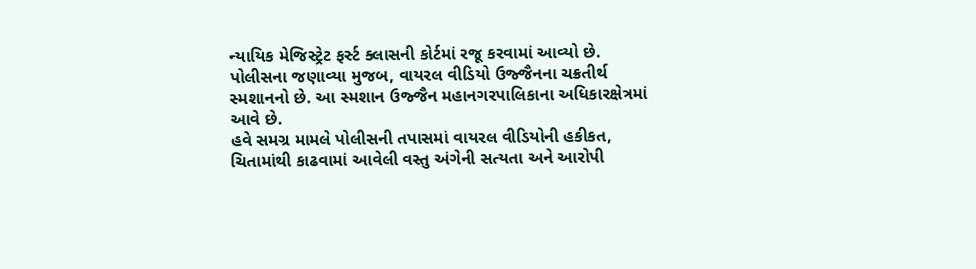ન્યાયિક મેજિસ્ટ્રેટ ફર્સ્ટ ક્લાસની કોર્ટમાં રજૂ કરવામાં આવ્યો છે. પોલીસના જણાવ્યા મુજબ, વાયરલ વીડિયો ઉજ્જૈનના ચક્રતીર્થ સ્મશાનનો છે. આ સ્મશાન ઉજ્જૈન મહાનગરપાલિકાના અધિકારક્ષેત્રમાં આવે છે.
હવે સમગ્ર મામલે પોલીસની તપાસમાં વાયરલ વીડિયોની હકીકત, ચિતામાંથી કાઢવામાં આવેલી વસ્તુ અંગેની સત્યતા અને આરોપી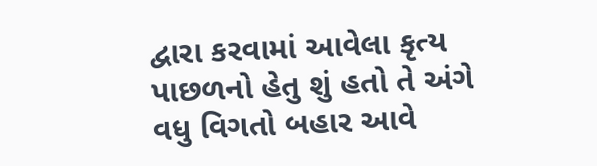દ્વારા કરવામાં આવેલા કૃત્ય પાછળનો હેતુ શું હતો તે અંગે વધુ વિગતો બહાર આવે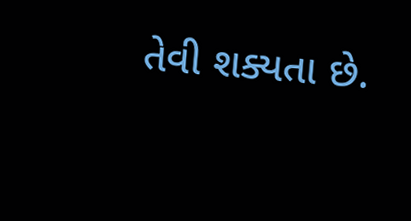તેવી શક્યતા છે.